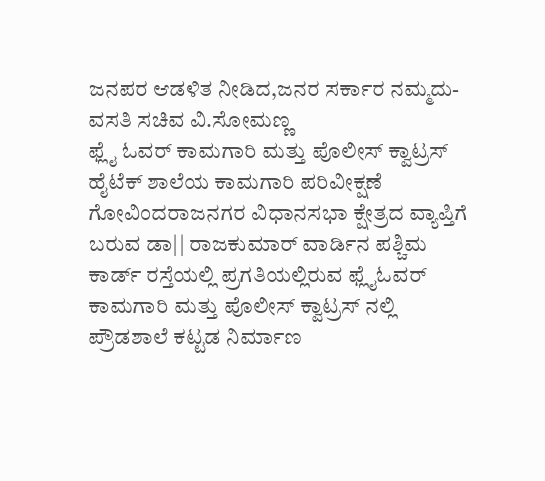ಜನಪರ ಆಡಳಿತ ನೀಡಿದ,ಜನರ ಸರ್ಕಾರ ನಮ್ಮದು-ವಸತಿ ಸಚಿವ ವಿ.ಸೋಮಣ್ಣ
ಫ್ಲೈ ಓವರ್ ಕಾಮಗಾರಿ ಮತ್ತು ಪೊಲೀಸ್ ಕ್ವಾಟ್ರಸ್ ಹೈಟೆಕ್ ಶಾಲೆಯ ಕಾಮಗಾರಿ ಪರಿವೀಕ್ಷಣೆ
ಗೋವಿಂದರಾಜನಗರ ವಿಧಾನಸಭಾ ಕ್ಷೇತ್ರದ ವ್ಯಾಪ್ತಿಗೆ ಬರುವ ಡಾ|| ರಾಜಕುಮಾರ್ ವಾರ್ಡಿನ ಪಶ್ಚಿಮ ಕಾರ್ಡ್ ರಸ್ತೆಯಲ್ಲಿ ಪ್ರಗತಿಯಲ್ಲಿರುವ ಫ್ಲೈಓವರ್ ಕಾಮಗಾರಿ ಮತ್ತು ಪೊಲೀಸ್ ಕ್ವಾಟ್ರಸ್ ನಲ್ಲಿ ಪ್ರೌಡಶಾಲೆ ಕಟ್ಟಡ ನಿರ್ಮಾಣ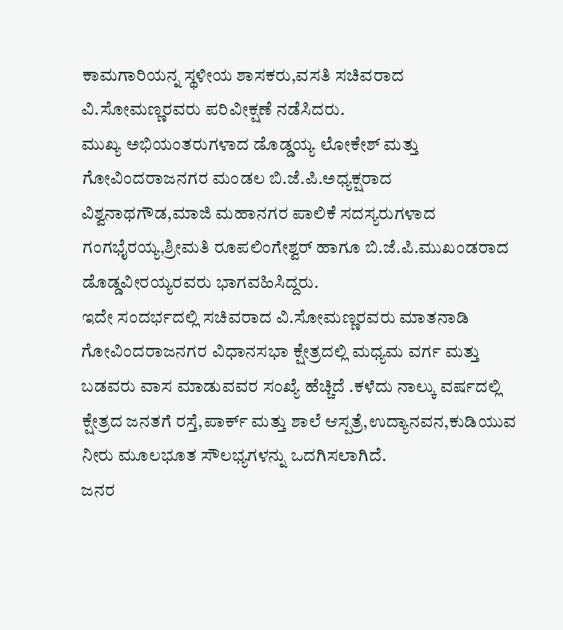ಕಾಮಗಾರಿಯನ್ನ ಸ್ಥಳೀಯ ಶಾಸಕರು,ವಸತಿ ಸಚಿವರಾದ ವಿ.ಸೋಮಣ್ಣರವರು ಪರಿವೀಕ್ಷಣೆ ನಡೆಸಿದರು.
ಮುಖ್ಯ ಅಭಿಯಂತರುಗಳಾದ ಡೊಡ್ಡಯ್ಯ ಲೋಕೇಶ್ ಮತ್ತು ಗೋವಿಂದರಾಜನಗರ ಮಂಡಲ ಬಿ.ಜೆ.ಪಿ.ಅಧ್ಯಕ್ಷರಾದ ವಿಶ್ವನಾಥಗೌಡ,ಮಾಜಿ ಮಹಾನಗರ ಪಾಲಿಕೆ ಸದಸ್ಯರುಗಳಾದ ಗಂಗಭೈರಯ್ಯ,ಶ್ರೀಮತಿ ರೂಪಲಿಂಗೇಶ್ವರ್ ಹಾಗೂ ಬಿ.ಜೆ.ಪಿ.ಮುಖಂಡರಾದ ಡೊಡ್ಡವೀರಯ್ಯರವರು ಭಾಗವಹಿಸಿದ್ದರು.
ಇದೇ ಸಂದರ್ಭದಲ್ಲಿ ಸಚಿವರಾದ ವಿ.ಸೋಮಣ್ಣರವರು ಮಾತನಾಡಿ ಗೋವಿಂದರಾಜನಗರ ವಿಧಾನಸಭಾ ಕ್ಷೇತ್ರದಲ್ಲಿ ಮಧ್ಯಮ ವರ್ಗ ಮತ್ತು ಬಡವರು ವಾಸ ಮಾಡುವವರ ಸಂಖ್ಯೆ ಹೆಚ್ಚಿದೆ .ಕಳೆದು ನಾಲ್ಕು ವರ್ಷದಲ್ಲಿ ಕ್ಷೇತ್ರದ ಜನತಗೆ ರಸ್ತೆ,ಪಾರ್ಕ್ ಮತ್ತು ಶಾಲೆ ಆಸ್ಪತ್ರೆ,ಉದ್ಯಾನವನ,ಕುಡಿಯುವ ನೀರು ಮೂಲಭೂತ ಸೌಲಭ್ಯಗಳನ್ನು ಒದಗಿಸಲಾಗಿದೆ.
ಜನರ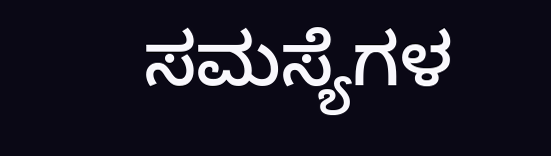ಸಮಸ್ಯೆಗಳ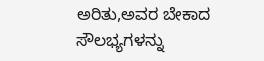ಅರಿತು,ಅವರ ಬೇಕಾದ ಸೌಲಭ್ಯಗಳನ್ನು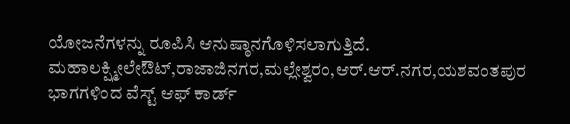ಯೋಜನೆಗಳನ್ನು ರೂಪಿಸಿ ಆನುಷ್ಠಾನಗೊಳಿಸಲಾಗುತ್ತಿದೆ.
ಮಹಾಲಕ್ಷ್ಮೀಲೇಔಟ್,ರಾಜಾಜಿನಗರ,ಮಲ್ಲೇಶ್ವರಂ,ಆರ್.ಆರ್.ನಗರ,ಯಶವಂತಪುರ ಭಾಗಗಳಿಂದ ವೆಸ್ಟ್ ಆಫ್ ಕಾರ್ಡ್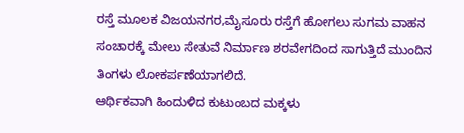ರಸ್ತೆ ಮೂಲಕ ವಿಜಯನಗರ,ಮೈಸೂರು ರಸ್ತೆಗೆ ಹೋಗಲು ಸುಗಮ ವಾಹನ ಸಂಚಾರಕ್ಕೆ ಮೇಲು ಸೇತುವೆ ನಿರ್ಮಾಣ ಶರವೇಗದಿಂದ ಸಾಗುತ್ತಿದೆ ಮುಂದಿನ ತಿಂಗಳು ಲೋಕರ್ಪಣೆಯಾಗಲಿದೆ.
ಆರ್ಥಿಕವಾಗಿ ಹಿಂದುಳಿದ ಕುಟುಂಬದ ಮಕ್ಕಳು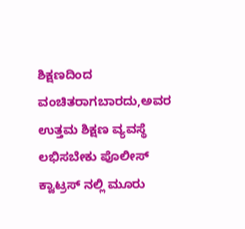ಶಿಕ್ಷಣದಿಂದ ವಂಚಿತರಾಗಬಾರದು,ಅವರ ಉತ್ತಮ ಶಿಕ್ಷಣ ವ್ಯವಸ್ಥೆ ಲಭಿಸಬೇಕು ಪೊಲೀಸ್ ಕ್ವಾಟ್ರಸ್ ನಲ್ಲಿ ಮೂರು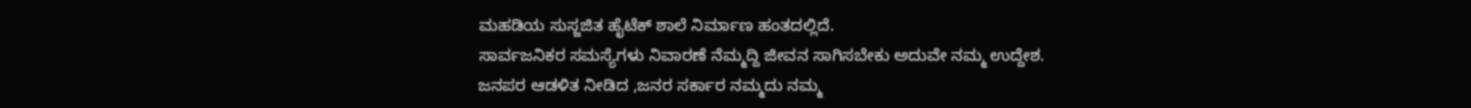ಮಹಡಿಯ ಸುಸ್ಜಜಿತ ಹೈಟೆಕ್ ಶಾಲೆ ನಿರ್ಮಾಣ ಹಂತದಲ್ಲಿದೆ.
ಸಾರ್ವಜನಿಕರ ಸಮಸ್ಯೆಗಳು ನಿವಾರಣೆ ನೆಮ್ಮದ್ದಿ ಜೀವನ ಸಾಗಿಸಬೇಕು ಅದುವೇ ನಮ್ಮ ಉದ್ದೇಶ.
ಜನಪರ ಆಡಳಿತ ನೀಡಿದ ,ಜನರ ಸರ್ಕಾರ ನಮ್ಮದು ನಮ್ಮ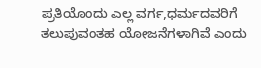ಪ್ರತಿಯೊಂದು ಎಲ್ಲ ವರ್ಗ,ಧರ್ಮದವರಿಗೆ ತಲುಪುವಂತಹ ಯೋಜನೆಗಳಾಗಿವೆ ಎಂದು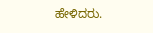ಹೇಳಿದರು.